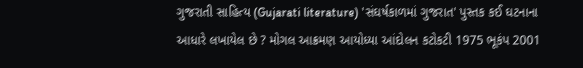ગુજરાતી સાહિત્ય (Gujarati literature) 'સંઘર્ષકાળમાં ગુજરાત' પુસ્તક કઈ ઘટનાના આધારે લખાયેલ છે ? મોગલ આક્રમણ આયોધ્યા આંદોલન કટોકટી 1975 ભૂકંપ 2001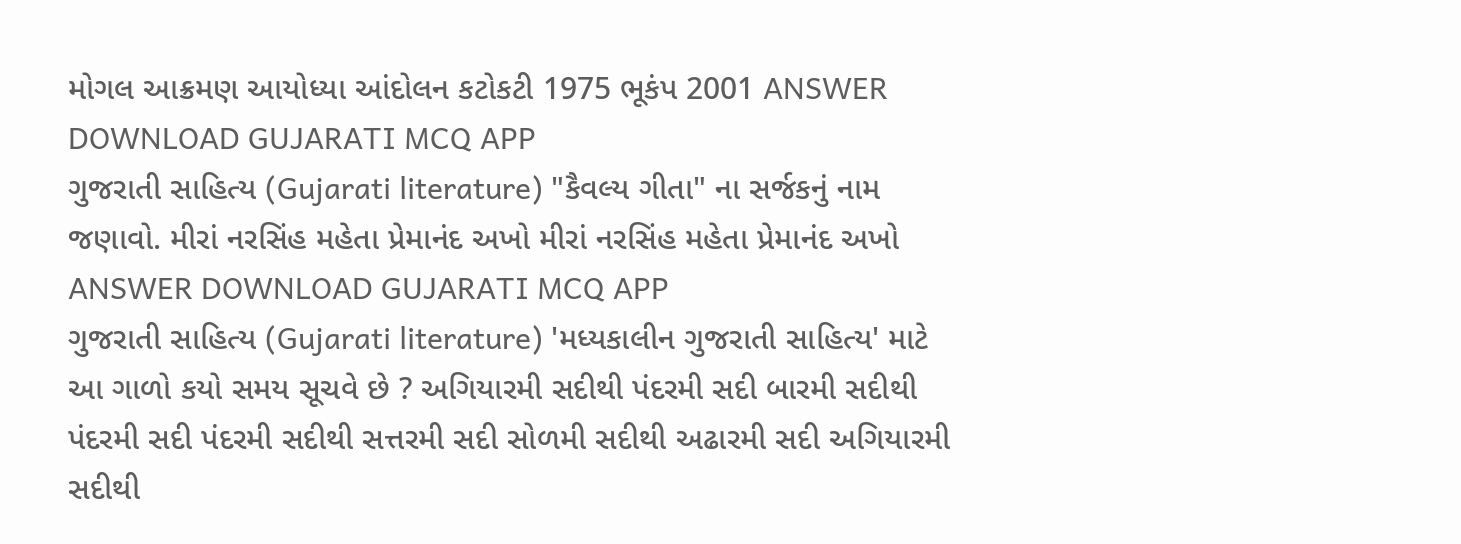મોગલ આક્રમણ આયોધ્યા આંદોલન કટોકટી 1975 ભૂકંપ 2001 ANSWER DOWNLOAD GUJARATI MCQ APP
ગુજરાતી સાહિત્ય (Gujarati literature) "કૈવલ્ય ગીતા" ના સર્જકનું નામ જણાવો. મીરાં નરસિંહ મહેતા પ્રેમાનંદ અખો મીરાં નરસિંહ મહેતા પ્રેમાનંદ અખો ANSWER DOWNLOAD GUJARATI MCQ APP
ગુજરાતી સાહિત્ય (Gujarati literature) 'મધ્યકાલીન ગુજરાતી સાહિત્ય' માટે આ ગાળો કયો સમય સૂચવે છે ? અગિયારમી સદીથી પંદરમી સદી બારમી સદીથી પંદરમી સદી પંદરમી સદીથી સત્તરમી સદી સોળમી સદીથી અઢારમી સદી અગિયારમી સદીથી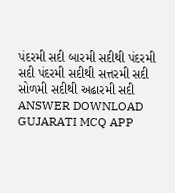પંદરમી સદી બારમી સદીથી પંદરમી સદી પંદરમી સદીથી સત્તરમી સદી સોળમી સદીથી અઢારમી સદી ANSWER DOWNLOAD GUJARATI MCQ APP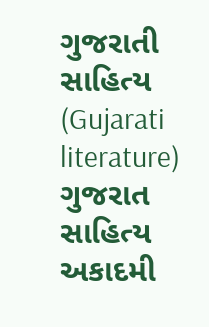ગુજરાતી સાહિત્ય (Gujarati literature) ગુજરાત સાહિત્ય અકાદમી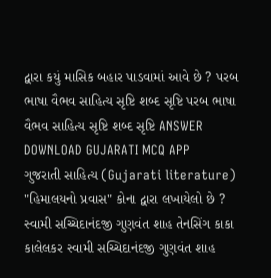દ્વારા કયું માસિક બહાર પાડવામાં આવે છે ? પરબ ભાષા વૈભવ સાહિત્ય સૃષ્ટિ શબ્દ સૃષ્ટિ પરબ ભાષા વૈભવ સાહિત્ય સૃષ્ટિ શબ્દ સૃષ્ટિ ANSWER DOWNLOAD GUJARATI MCQ APP
ગુજરાતી સાહિત્ય (Gujarati literature) "હિમાલયનો પ્રવાસ" કોના દ્વારા લખાયેલો છે ? સ્વામી સચ્ચિદાનંદજી ગુણવંત શાહ તેનસિંગ કાકા કાલેલકર સ્વામી સચ્ચિદાનંદજી ગુણવંત શાહ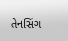તેનસિંગ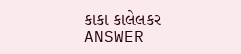કાકા કાલેલકર ANSWER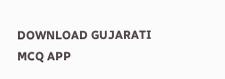DOWNLOAD GUJARATI MCQ APP